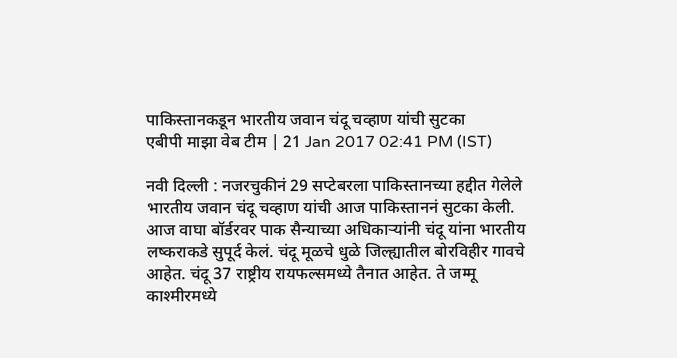पाकिस्तानकडून भारतीय जवान चंदू चव्हाण यांची सुटका
एबीपी माझा वेब टीम | 21 Jan 2017 02:41 PM (IST)

नवी दिल्ली : नजरचुकीनं 29 सप्टेबरला पाकिस्तानच्या हद्दीत गेलेले भारतीय जवान चंदू चव्हाण यांची आज पाकिस्ताननं सुटका केली. आज वाघा बॉर्डरवर पाक सैन्याच्या अधिकाऱ्यांनी चंदू यांना भारतीय लष्कराकडे सुपूर्द केलं. चंदू मूळचे धुळे जिल्ह्यातील बोरविहीर गावचे आहेत. चंदू 37 राष्ट्रीय रायफल्समध्ये तैनात आहेत. ते जम्मू काश्मीरमध्ये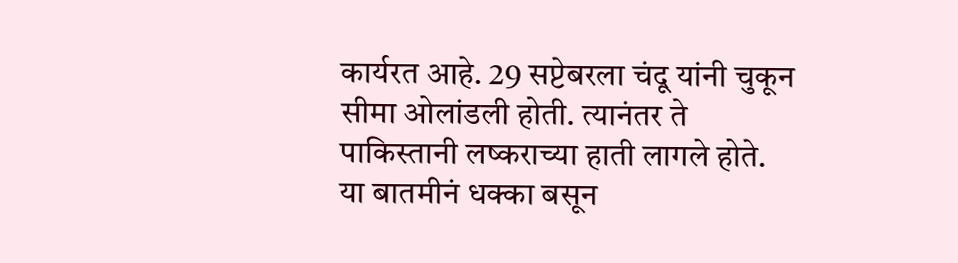कार्यरत आहे. 29 सप्टेबरला चंदू यांनी चुकून सीमा ओलांडली होती. त्यानंतर ते पाकिस्तानी लष्कराच्या हाती लागले होते. या बातमीनं धक्का बसून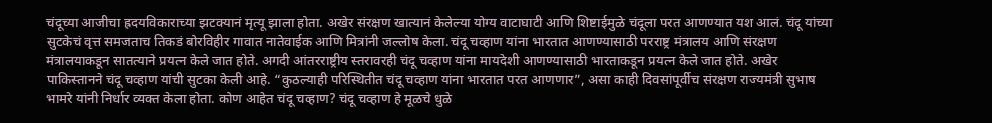चंदूच्या आजीचा ह्रदयविकाराच्या झटक्यानं मृत्यू झाला होता. अखेर संरक्षण खात्यानं केलेल्या योग्य वाटाघाटी आणि शिष्टाईमुळे चंदूला परत आणण्यात यश आलं. चंदू यांच्या सुटकेचं वृत्त समजताच तिकडं बोरविहीर गावात नातेवाईक आणि मित्रांनी जल्लोष केला. चंदू चव्हाण यांना भारतात आणण्यासाठी परराष्ट्र मंत्रालय आणि संरक्षण मंत्रालयाकडून सातत्याने प्रयत्न केले जात होते. अगदी आंतरराष्ट्रीय स्तरावरही चंदू चव्हाण यांना मायदेशी आणण्यासाठी भारताकडून प्रयत्न केले जात होते. अखेर पाकिस्तानने चंदू चव्हाण यांची सुटका केली आहे. “कुठल्याही परिस्थितीत चंदू चव्हाण यांना भारतात परत आणणार”, असा काही दिवसांपूर्वीच संरक्षण राज्यमंत्री सुभाष भामरे यांनी निर्धार व्यक्त केला होता. कोण आहेत चंदू चव्हाण? चंदू चव्हाण हे मूळचे धुळे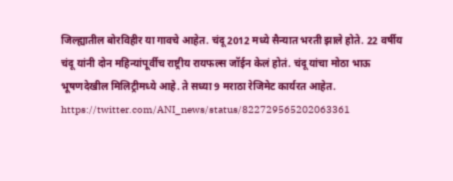जिल्ह्यातील बोरविहीर या गावचे आहेत. चंदू 2012 मध्ये सैन्यात भरती झाले होते. 22 वर्षीय चंदू यांनी दोन महिन्यांपूर्वीच राष्ट्रीय रायफल्स जॉईन केलं होतं. चंदू यांचा मोठा भाऊ भूषणदेखील मिलिट्रीमध्ये आहे. ते सध्या 9 मराठा रेजिमेट कार्यरत आहेत. https://twitter.com/ANI_news/status/822729565202063361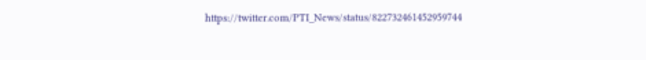https://twitter.com/PTI_News/status/822732461452959744